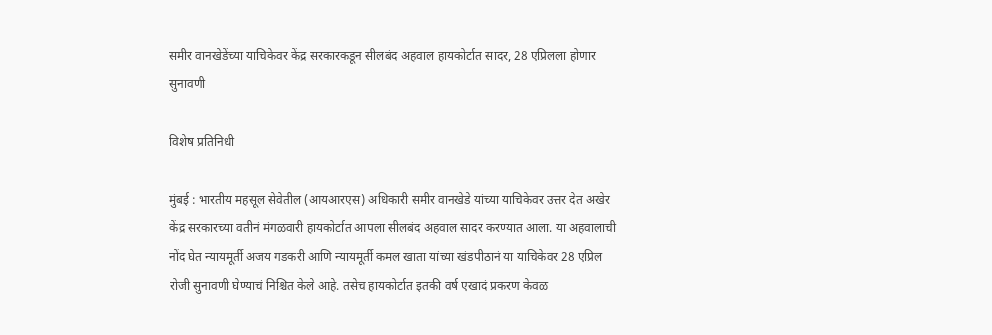समीर वानखेडेंच्या याचिकेवर केंद्र सरकारकडून सीलबंद अहवाल हायकोर्टात सादर, 28 एप्रिलला होणार सुनावणी

विशेष प्रतिनिधी

मुंबई : भारतीय महसूल सेवेतील (आयआरएस) अधिकारी समीर वानखेडे यांच्या याचिकेवर उत्तर देत अखेर केंद्र सरकारच्या वतीनं मंगळवारी हायकोर्टात आपला सीलबंद अहवाल सादर करण्यात आला. या अहवालाची नोंद घेत न्यायमूर्ती अजय गडकरी आणि न्यायमूर्ती कमल खाता यांच्या खंडपीठानं या याचिकेवर 28 एप्रिल रोजी सुनावणी घेण्याचं निश्चित केले आहे. तसेच हायकोर्टात इतकी वर्ष एखादं प्रकरण केवळ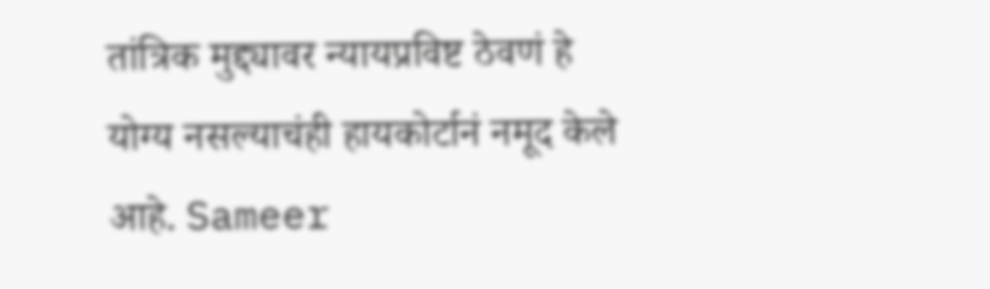तांत्रिक मुद्द्यावर न्यायप्रविष्ट ठेवणं हे योग्य नसल्याचंही हायकोर्टानं नमूद केले आहे. Sameer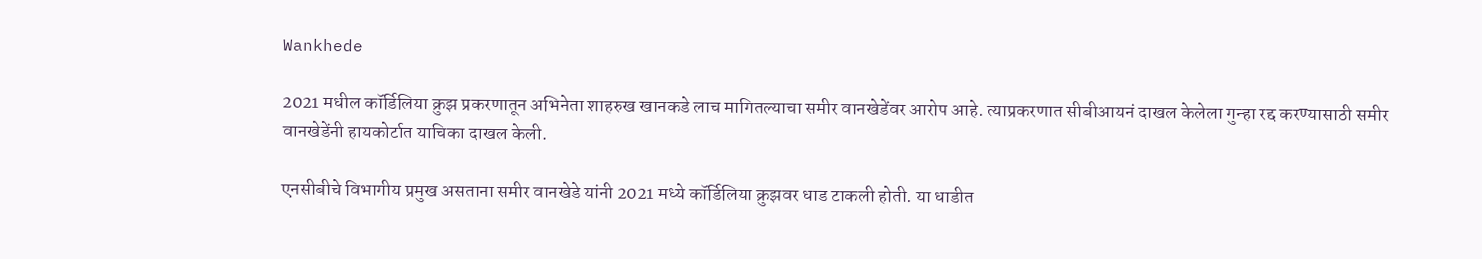Wankhede

2021 मधील कॉर्डिलिया क्रुझ प्रकरणातून अभिनेता शाहरुख खानकडे लाच मागितल्याचा समीर वानखेडेंवर आरोप आहे. त्याप्रकरणात सीबीआयनं दाखल केलेला गुन्हा रद्द करण्यासाठी समीर वानखेडेंनी हायकोर्टात याचिका दाखल केली.

एनसीबीचे विभागीय प्रमुख असताना समीर वानखेडे यांनी 2021 मध्ये कॉर्डिलिया क्रुझवर धाड टाकली होती. या धाडीत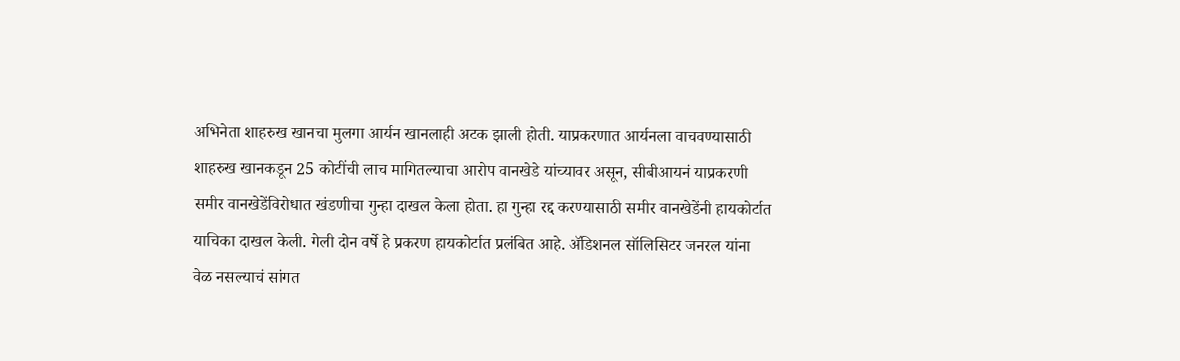अभिनेता शाहरुख खानचा मुलगा आर्यन खानलाही अटक झाली होती. याप्रकरणात आर्यनला वाचवण्यासाठी शाहरुख खानकडून 25 कोटींची लाच मागितल्याचा आरोप वानखेडे यांच्यावर असून, सीबीआयनं याप्रकरणी समीर वानखेडेंविरोधात खंडणीचा गुन्हा दाखल केला होता. हा गुन्हा रद्द करण्यासाठी समीर वानखेडेंनी हायकोर्टात याचिका दाखल केली. गेली दोन वर्षे हे प्रकरण हायकोर्टात प्रलंबित आहे. ॲडिशनल सॉलिसिटर जनरल यांना वेळ नसल्याचं सांगत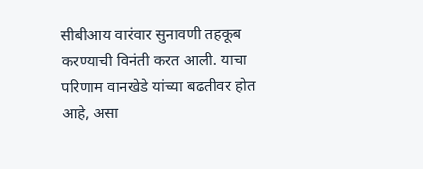सीबीआय वारंवार सुनावणी तहकूब करण्याची विनंती करत आली. याचा परिणाम वानखेडे यांच्या बढतीवर होत आहे, असा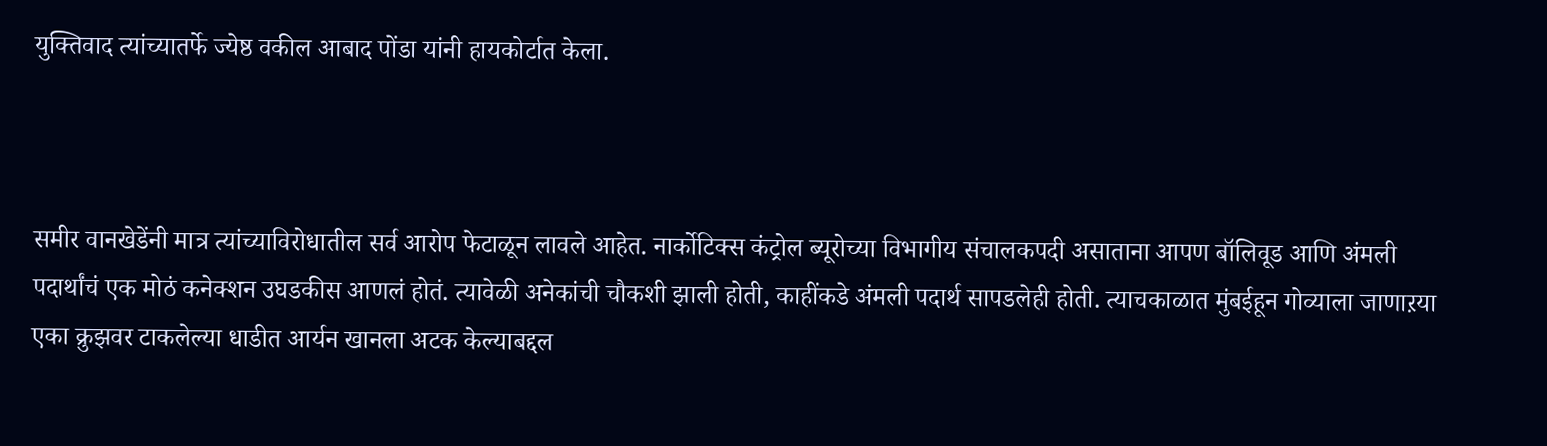युक्तिवाद त्यांच्यातर्फे ज्येष्ठ वकील आबाद पोंडा यांनी हायकोर्टात केला.



समीर वानखेडेंनी मात्र त्यांच्याविरोधातील सर्व आरोप फेटाळून लावले आहेत. नार्कोटिक्स कंट्रोल ब्यूरोच्या विभागीय संचालकपदी असाताना आपण बॉलिवूड आणि अंमली पदार्थांचं एक मोठं कनेक्शन उघडकीस आणलं होतं. त्यावेळी अनेकांची चौकशी झाली होती, काहींकडे अंमली पदार्थ सापडलेही होती. त्याचकाळात मुंबईहून गोव्याला जाणाऱया एका क्रुझवर टाकलेल्या धाडीत आर्यन खानला अटक केल्याबद्दल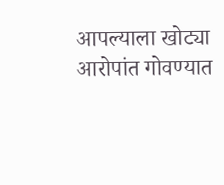आपल्याला खोट्या आरोपांत गोवण्यात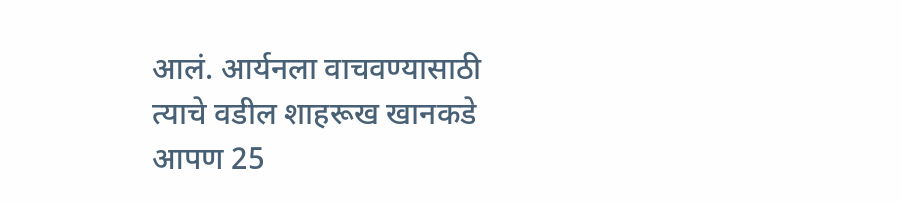आलं. आर्यनला वाचवण्यासाठी त्याचे वडील शाहरूख खानकडे आपण 25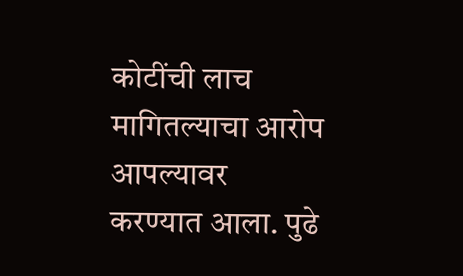कोटींची लाच मागितल्याचा आरोप आपल्यावर करण्यात आला. पुढे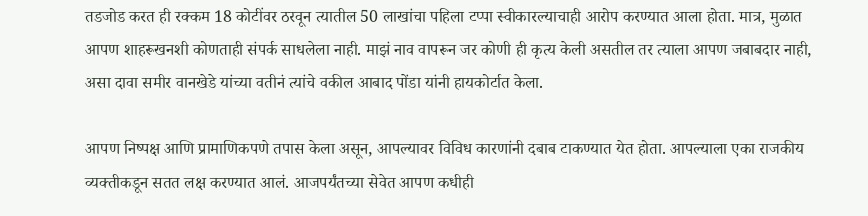तडजोड करत ही रक्कम 18 कोटींवर ठरवून त्यातील 50 लाखांचा पहिला टप्पा स्वीकारल्याचाही आरोप करण्यात आला होता. मात्र, मुळात आपण शाहरूखनशी कोणताही संपर्क साधलेला नाही. माझं नाव वापरून जर कोणी ही कृत्य केली असतील तर त्याला आपण जबाबदार नाही, असा दावा समीर वानखेडे यांच्या वतीनं त्यांचे वकील आबाद पोंडा यांनी हायकोर्टात केला.

आपण निष्पक्ष आणि प्रामाणिकपणे तपास केला असून, आपल्यावर विविध कारणांनी दबाब टाकण्यात येत होता. आपल्याला एका राजकीय व्यक्तीकडून सतत लक्ष करण्यात आलं. आजपर्यंतच्या सेवेत आपण कधीही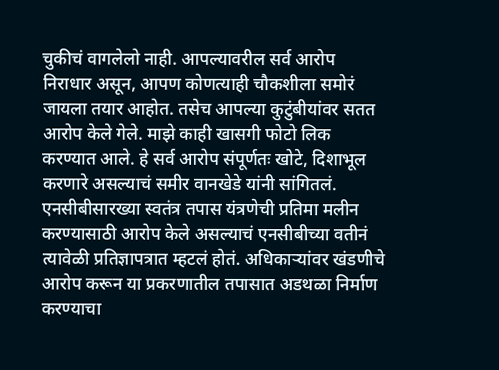चुकीचं वागलेलो नाही. आपल्यावरील सर्व आरोप निराधार असून, आपण कोणत्याही चौकशीला समोरं जायला तयार आहोत. तसेच आपल्या कुटुंबीयांवर सतत आरोप केले गेले. माझे काही खासगी फोटो लिक करण्यात आले. हे सर्व आरोप संपूर्णतः खोटे, दिशाभूल करणारे असल्याचं समीर वानखेडे यांनी सांगितलं. एनसीबीसारख्या स्वतंत्र तपास यंत्रणेची प्रतिमा मलीन करण्यासाठी आरोप केले असल्याचं एनसीबीच्या वतीनं त्यावेळी प्रतिज्ञापत्रात म्हटलं होतं. अधिकाऱ्यांवर खंडणीचे आरोप करून या प्रकरणातील तपासात अडथळा निर्माण करण्याचा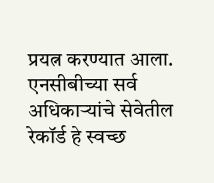प्रयत्न करण्यात आला. एनसीबीच्या सर्व अधिकाऱ्यांचे सेवेतील रेकॉर्ड हे स्वच्छ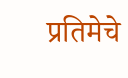प्रतिमेचे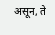असून, ते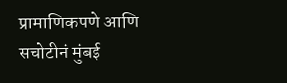प्रामाणिकपणे आणि सचोटीनं मुंबई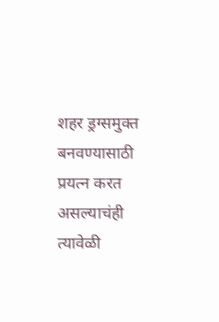शहर ड्रग्समुक्त बनवण्यासाठी प्रयत्न करत असल्याचंही त्यावेळी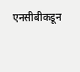एनसीबीकडून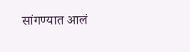सांगण्यात आलं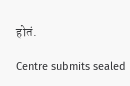होतं.

Centre submits sealed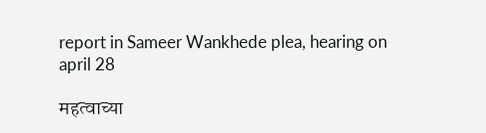report in Sameer Wankhede plea, hearing on april 28

महत्वाच्या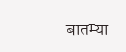बातम्या